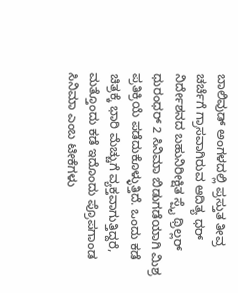ಬಾಲಿವುಡ್ ಅಂಗಳದಲ್ಲಿ ಪ್ರಸ್ತುತ ತೀವ್ರ ಚರ್ಚೆಗೆ ಗ್ರಾಸವಾಗಿರುವ ಆದಿತ್ಯ ಧರ್ ನಿರ್ದೇಶನದ ಬಹುನಿರೀಕ್ಷಿತ ಸ್ಪೈ ಥ್ರಿಲ್ಲರ್ ಧುರಂಧರ್ 2 ಸಿನಿಮಾ ಬಿಡುಗಡೆಯಾಗಿ ಮಿಶ್ರ ಪ್ರತಿಕ್ರಿಯೆ ಪಡೆದುಕೊಳ್ಳುತ್ತಿದೆ. ಒಂದು ಕಡೆ ಚಿತ್ರಕ್ಕೆ ಭಾರಿ ಮೆಚ್ಚುಗೆ ವ್ಯಕ್ತವಾಗುತ್ತಿದ್ದರೆ, ಮತ್ತೊಂದು ಕಡೆ ಇದೊಂದು ಪ್ರೊಪಗಾಂಡ ಸಿನಿಮಾ ಎಂಬ ಟೀಕೆಗಳು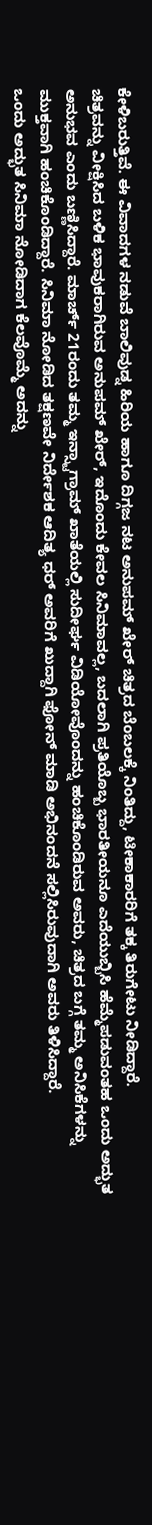ಕೇಳಿಬರುತ್ತಿವೆ. ಈ ವಿವಾದಗಳ ನಡುವೆ ಬಾಲಿವುಡ್ನ ಹಿರಿಯ ಹಾಗೂ ದಿಗ್ಗಜ ನಟ ಅನುಪಮ್ ಖೇರ್ ಚಿತ್ರದ ಬೆಂಬಲಕ್ಕೆ ನಿಂತಿದ್ದು, ಟೀಕಾಕಾರರಿಗೆ ತಕ್ಕ ತಿರುಗೇಟು ನೀಡಿದ್ದಾರೆ.
ಚಿತ್ರವನ್ನು ವೀಕ್ಷಿಸಿದ ಬಳಿಕ ಭಾವುಕರಾಗಿರುವ ಅನುಪಮ್ ಖೇರ್, ಇದೊಂದು ಕೇವಲ ಸಿನಿಮಾವಲ್ಲ, ಬದಲಾಗಿ ಪ್ರತಿಯೊಬ್ಬ ಭಾರತೀಯನೂ ಎದೆಯುಬ್ಬಿಸಿ ಹೆಮ್ಮೆಪಡುವಂತಹ ಒಂದು ಅದ್ಭುತ ಅನುಭವ ಎಂದು ಬಣ್ಣಿಸಿದ್ದಾರೆ. ಮಾರ್ಚ್ 21ರಂದು ತಮ್ಮ ಇನ್ಸ್ಟಾಗ್ರಾಮ್ ಖಾತೆಯಲ್ಲಿ ಸುದೀರ್ಘ ವಿಡಿಯೋವೊಂದನ್ನು ಹಂಚಿಕೊಂಡಿರುವ ಅವರು, ಚಿತ್ರದ ಬಗ್ಗೆ ತಮ್ಮ ಅನಿಸಿಕೆಗಳನ್ನು ಮುಕ್ತವಾಗಿ ಹಂಚಿಕೊಂಡಿದ್ದಾರೆ. ಸಿನಿಮಾ ನೋಡಿದ ತಕ್ಷಣವೇ ನಿರ್ದೇಶಕ ಆದಿತ್ಯ ಧರ್ ಅವರಿಗೆ ಖುದ್ದಾಗಿ ಫೋನ್ ಮಾಡಿ ಅಭಿನಂದನೆ ಸಲ್ಲಿಸಿರುವುದಾಗಿ ಅವರು ತಿಳಿಸಿದ್ದಾರೆ.
ಒಂದು ಅದ್ಭುತ ಸಿನಿಮಾ ನೋಡಿದಾಗ ಕೆಲವೊಮ್ಮೆ ಅದನ್ನು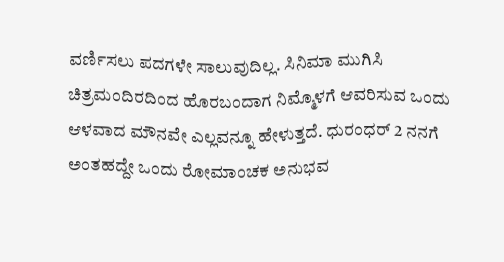ವರ್ಣಿಸಲು ಪದಗಳೇ ಸಾಲುವುದಿಲ್ಲ. ಸಿನಿಮಾ ಮುಗಿಸಿ ಚಿತ್ರಮಂದಿರದಿಂದ ಹೊರಬಂದಾಗ ನಿಮ್ಮೊಳಗೆ ಆವರಿಸುವ ಒಂದು ಆಳವಾದ ಮೌನವೇ ಎಲ್ಲವನ್ನೂ ಹೇಳುತ್ತದೆ. ಧುರಂಧರ್ 2 ನನಗೆ ಅಂತಹದ್ದೇ ಒಂದು ರೋಮಾಂಚಕ ಅನುಭವ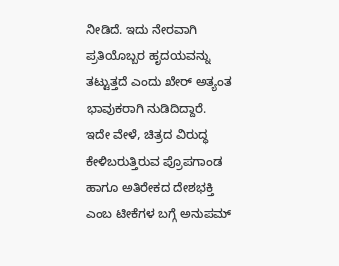ನೀಡಿದೆ. ಇದು ನೇರವಾಗಿ ಪ್ರತಿಯೊಬ್ಬರ ಹೃದಯವನ್ನು ತಟ್ಟುತ್ತದೆ ಎಂದು ಖೇರ್ ಅತ್ಯಂತ ಭಾವುಕರಾಗಿ ನುಡಿದಿದ್ದಾರೆ.
ಇದೇ ವೇಳೆ, ಚಿತ್ರದ ವಿರುದ್ಧ ಕೇಳಿಬರುತ್ತಿರುವ ಪ್ರೊಪಗಾಂಡ ಹಾಗೂ ಅತಿರೇಕದ ದೇಶಭಕ್ತಿ ಎಂಬ ಟೀಕೆಗಳ ಬಗ್ಗೆ ಅನುಪಮ್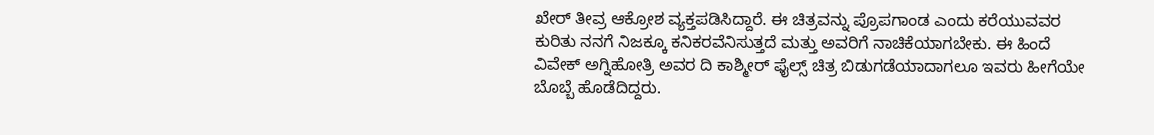ಖೇರ್ ತೀವ್ರ ಆಕ್ರೋಶ ವ್ಯಕ್ತಪಡಿಸಿದ್ದಾರೆ. ಈ ಚಿತ್ರವನ್ನು ಪ್ರೊಪಗಾಂಡ ಎಂದು ಕರೆಯುವವರ ಕುರಿತು ನನಗೆ ನಿಜಕ್ಕೂ ಕನಿಕರವೆನಿಸುತ್ತದೆ ಮತ್ತು ಅವರಿಗೆ ನಾಚಿಕೆಯಾಗಬೇಕು. ಈ ಹಿಂದೆ ವಿವೇಕ್ ಅಗ್ನಿಹೋತ್ರಿ ಅವರ ದಿ ಕಾಶ್ಮೀರ್ ಫೈಲ್ಸ್ ಚಿತ್ರ ಬಿಡುಗಡೆಯಾದಾಗಲೂ ಇವರು ಹೀಗೆಯೇ ಬೊಬ್ಬೆ ಹೊಡೆದಿದ್ದರು.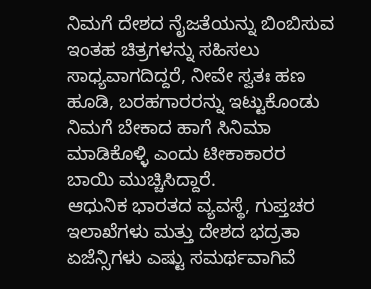ನಿಮಗೆ ದೇಶದ ನೈಜತೆಯನ್ನು ಬಿಂಬಿಸುವ ಇಂತಹ ಚಿತ್ರಗಳನ್ನು ಸಹಿಸಲು ಸಾಧ್ಯವಾಗದಿದ್ದರೆ, ನೀವೇ ಸ್ವತಃ ಹಣ ಹೂಡಿ, ಬರಹಗಾರರನ್ನು ಇಟ್ಟುಕೊಂಡು ನಿಮಗೆ ಬೇಕಾದ ಹಾಗೆ ಸಿನಿಮಾ ಮಾಡಿಕೊಳ್ಳಿ ಎಂದು ಟೀಕಾಕಾರರ ಬಾಯಿ ಮುಚ್ಚಿಸಿದ್ದಾರೆ.
ಆಧುನಿಕ ಭಾರತದ ವ್ಯವಸ್ಥೆ, ಗುಪ್ತಚರ ಇಲಾಖೆಗಳು ಮತ್ತು ದೇಶದ ಭದ್ರತಾ ಏಜೆನ್ಸಿಗಳು ಎಷ್ಟು ಸಮರ್ಥವಾಗಿವೆ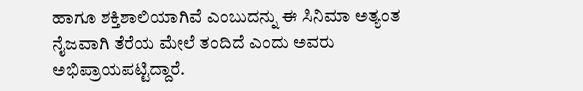ಹಾಗೂ ಶಕ್ತಿಶಾಲಿಯಾಗಿವೆ ಎಂಬುದನ್ನು ಈ ಸಿನಿಮಾ ಅತ್ಯಂತ ನೈಜವಾಗಿ ತೆರೆಯ ಮೇಲೆ ತಂದಿದೆ ಎಂದು ಅವರು ಅಭಿಪ್ರಾಯಪಟ್ಟಿದ್ದಾರೆ.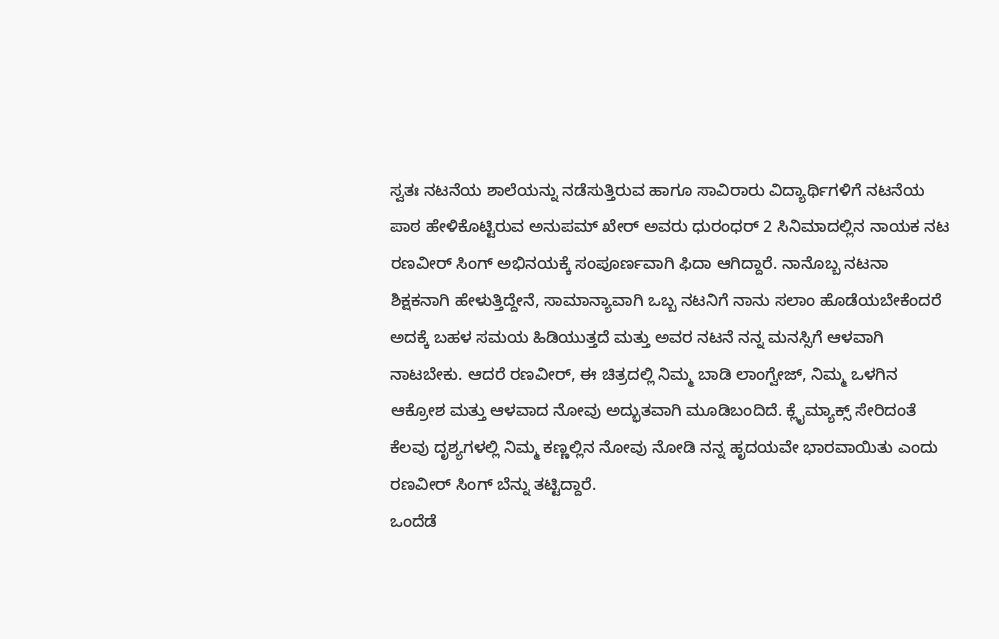ಸ್ವತಃ ನಟನೆಯ ಶಾಲೆಯನ್ನು ನಡೆಸುತ್ತಿರುವ ಹಾಗೂ ಸಾವಿರಾರು ವಿದ್ಯಾರ್ಥಿಗಳಿಗೆ ನಟನೆಯ ಪಾಠ ಹೇಳಿಕೊಟ್ಟಿರುವ ಅನುಪಮ್ ಖೇರ್ ಅವರು ಧುರಂಧರ್ 2 ಸಿನಿಮಾದಲ್ಲಿನ ನಾಯಕ ನಟ ರಣವೀರ್ ಸಿಂಗ್ ಅಭಿನಯಕ್ಕೆ ಸಂಪೂರ್ಣವಾಗಿ ಫಿದಾ ಆಗಿದ್ದಾರೆ. ನಾನೊಬ್ಬ ನಟನಾ ಶಿಕ್ಷಕನಾಗಿ ಹೇಳುತ್ತಿದ್ದೇನೆ, ಸಾಮಾನ್ಯಾವಾಗಿ ಒಬ್ಬ ನಟನಿಗೆ ನಾನು ಸಲಾಂ ಹೊಡೆಯಬೇಕೆಂದರೆ ಅದಕ್ಕೆ ಬಹಳ ಸಮಯ ಹಿಡಿಯುತ್ತದೆ ಮತ್ತು ಅವರ ನಟನೆ ನನ್ನ ಮನಸ್ಸಿಗೆ ಆಳವಾಗಿ ನಾಟಬೇಕು. ಆದರೆ ರಣವೀರ್, ಈ ಚಿತ್ರದಲ್ಲಿ ನಿಮ್ಮ ಬಾಡಿ ಲಾಂಗ್ವೇಜ್, ನಿಮ್ಮ ಒಳಗಿನ ಆಕ್ರೋಶ ಮತ್ತು ಆಳವಾದ ನೋವು ಅದ್ಭುತವಾಗಿ ಮೂಡಿಬಂದಿದೆ. ಕ್ಲೈಮ್ಯಾಕ್ಸ್ ಸೇರಿದಂತೆ ಕೆಲವು ದೃಶ್ಯಗಳಲ್ಲಿ ನಿಮ್ಮ ಕಣ್ಣಲ್ಲಿನ ನೋವು ನೋಡಿ ನನ್ನ ಹೃದಯವೇ ಭಾರವಾಯಿತು ಎಂದು ರಣವೀರ್ ಸಿಂಗ್ ಬೆನ್ನು ತಟ್ಟಿದ್ದಾರೆ.
ಒಂದೆಡೆ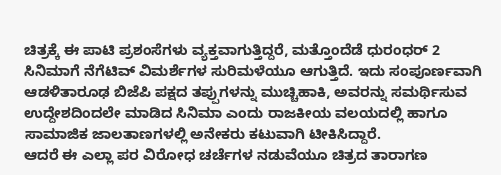ಚಿತ್ರಕ್ಕೆ ಈ ಪಾಟಿ ಪ್ರಶಂಸೆಗಳು ವ್ಯಕ್ತವಾಗುತ್ತಿದ್ದರೆ, ಮತ್ತೊಂದೆಡೆ ಧುರಂಧರ್ 2 ಸಿನಿಮಾಗೆ ನೆಗೆಟಿವ್ ವಿಮರ್ಶೆಗಳ ಸುರಿಮಳೆಯೂ ಆಗುತ್ತಿದೆ. ಇದು ಸಂಪೂರ್ಣವಾಗಿ ಆಡಳಿತಾರೂಢ ಬಿಜೆಪಿ ಪಕ್ಷದ ತಪ್ಪುಗಳನ್ನು ಮುಚ್ಚಿಹಾಕಿ, ಅವರನ್ನು ಸಮರ್ಥಿಸುವ ಉದ್ದೇಶದಿಂದಲೇ ಮಾಡಿದ ಸಿನಿಮಾ ಎಂದು ರಾಜಕೀಯ ವಲಯದಲ್ಲಿ ಹಾಗೂ ಸಾಮಾಜಿಕ ಜಾಲತಾಣಗಳಲ್ಲಿ ಅನೇಕರು ಕಟುವಾಗಿ ಟೀಕಿಸಿದ್ದಾರೆ.
ಆದರೆ ಈ ಎಲ್ಲಾ ಪರ ವಿರೋಧ ಚರ್ಚೆಗಳ ನಡುವೆಯೂ ಚಿತ್ರದ ತಾರಾಗಣ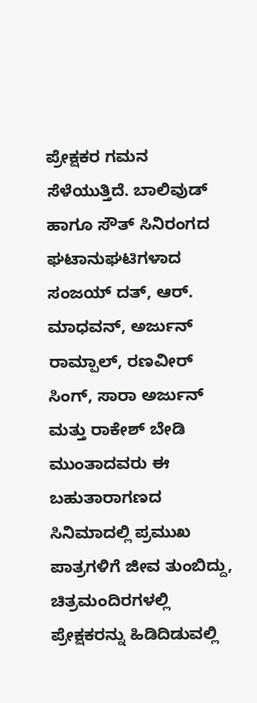ಪ್ರೇಕ್ಷಕರ ಗಮನ ಸೆಳೆಯುತ್ತಿದೆ. ಬಾಲಿವುಡ್ ಹಾಗೂ ಸೌತ್ ಸಿನಿರಂಗದ ಘಟಾನುಘಟಿಗಳಾದ ಸಂಜಯ್ ದತ್, ಆರ್. ಮಾಧವನ್, ಅರ್ಜುನ್ ರಾಮ್ಪಾಲ್, ರಣವೀರ್ ಸಿಂಗ್, ಸಾರಾ ಅರ್ಜುನ್ ಮತ್ತು ರಾಕೇಶ್ ಬೇಡಿ ಮುಂತಾದವರು ಈ ಬಹುತಾರಾಗಣದ ಸಿನಿಮಾದಲ್ಲಿ ಪ್ರಮುಖ ಪಾತ್ರಗಳಿಗೆ ಜೀವ ತುಂಬಿದ್ದು, ಚಿತ್ರಮಂದಿರಗಳಲ್ಲಿ ಪ್ರೇಕ್ಷಕರನ್ನು ಹಿಡಿದಿಡುವಲ್ಲಿ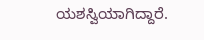ಯಶಸ್ವಿಯಾಗಿದ್ದಾರೆ.